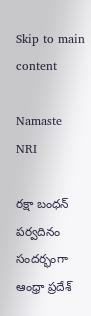Skip to main content

Namaste NRI

రక్షా బంధన్ పర్వదినం సందర్భంగా ఆంధ్రా ప్రదేశ్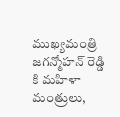ముఖ్యమంత్రి జగన్మోహన్ రెడ్డి కి మహిళా మంత్రులు,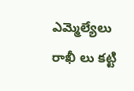ఎమ్మెల్యేలు రాఖీ లు కట్టి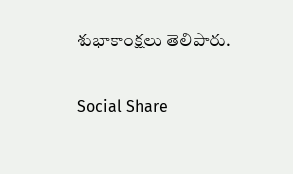శుభాకాంక్షలు తెలిపారు.

Social Share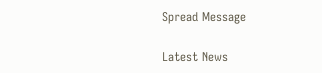Spread Message

Latest News